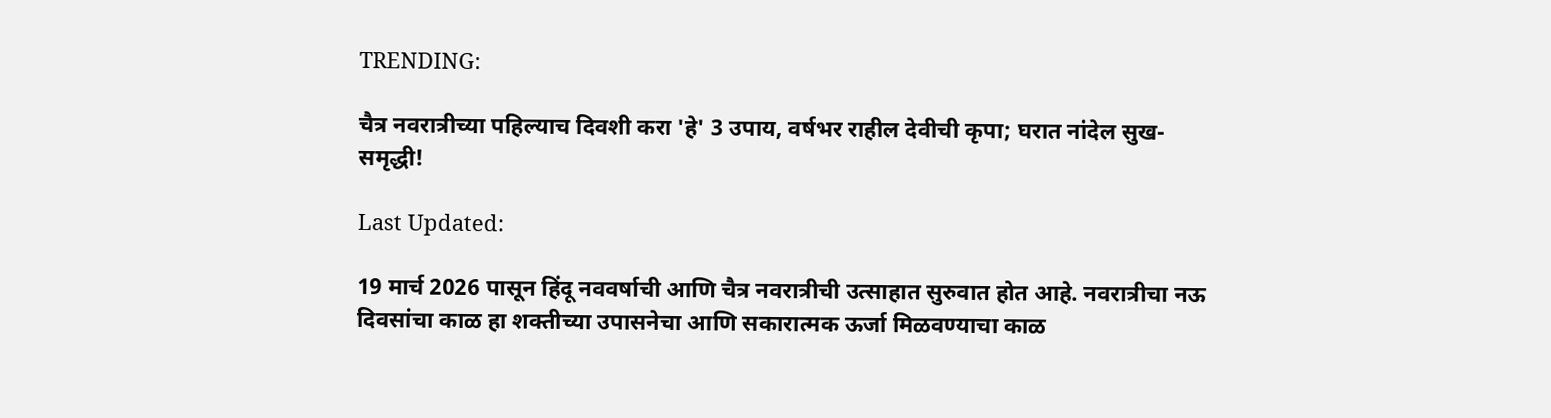TRENDING:

चैत्र नवरात्रीच्या पहिल्याच दिवशी करा 'हे' 3 उपाय, वर्षभर राहील देवीची कृपा; घरात नांदेल सुख-समृद्धी!

Last Updated:

19 मार्च 2026 पासून हिंदू नववर्षाची आणि चैत्र नवरात्रीची उत्साहात सुरुवात होत आहे. नवरात्रीचा नऊ दिवसांचा काळ हा शक्तीच्या उपासनेचा आणि सकारात्मक ऊर्जा मिळवण्याचा काळ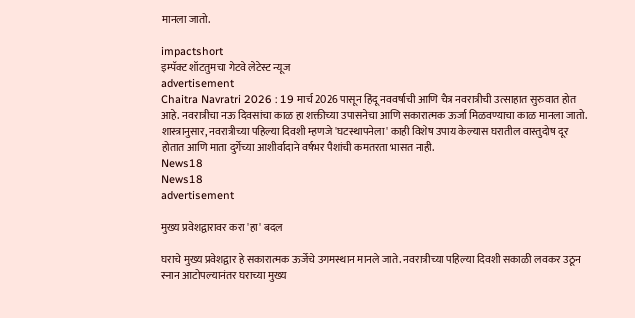मानला जातो.

impactshort
इम्पॅक्ट शॉटतुमचा गेटवे लेटेस्ट न्यूज
advertisement
Chaitra Navratri 2026 : 19 मार्च 2026 पासून हिंदू नववर्षाची आणि चैत्र नवरात्रीची उत्साहात सुरुवात होत आहे. नवरात्रीचा नऊ दिवसांचा काळ हा शक्तीच्या उपासनेचा आणि सकारात्मक ऊर्जा मिळवण्याचा काळ मानला जातो. शास्त्रानुसार, नवरात्रीच्या पहिल्या दिवशी म्हणजे 'घटस्थापनेला' काही विशेष उपाय केल्यास घरातील वास्तुदोष दूर होतात आणि माता दुर्गेच्या आशीर्वादाने वर्षभर पैशांची कमतरता भासत नाही.
News18
News18
advertisement

मुख्य प्रवेशद्वारावर करा 'हा' बदल

घराचे मुख्य प्रवेशद्वार हे सकारात्मक ऊर्जेचे उगमस्थान मानले जाते. नवरात्रीच्या पहिल्या दिवशी सकाळी लवकर उठून स्नान आटोपल्यानंतर घराच्या मुख्य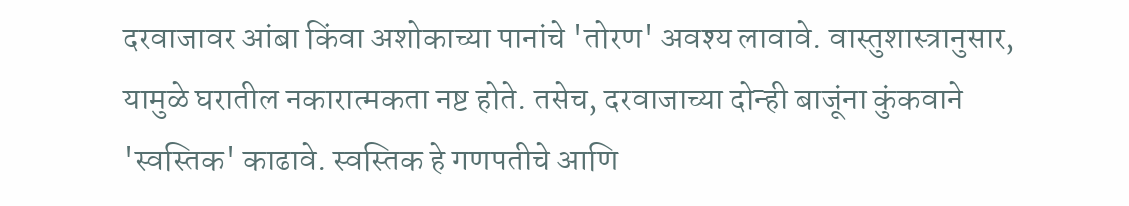दरवाजावर आंबा किंवा अशोकाच्या पानांचे 'तोरण' अवश्य लावावे. वास्तुशास्त्रानुसार, यामुळे घरातील नकारात्मकता नष्ट होते. तसेच, दरवाजाच्या दोन्ही बाजूंना कुंकवाने 'स्वस्तिक' काढावे. स्वस्तिक हे गणपतीचे आणि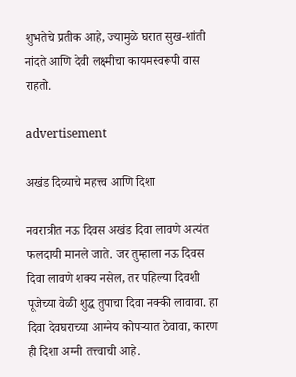शुभतेचे प्रतीक आहे, ज्यामुळे घरात सुख-शांती नांदते आणि देवी लक्ष्मीचा कायमस्वरूपी वास राहतो.

advertisement

अखंड दिव्याचे महत्त्व आणि दिशा

नवरात्रीत नऊ दिवस अखंड दिवा लावणे अत्यंत फलदायी मानले जाते. जर तुम्हाला नऊ दिवस दिवा लावणे शक्य नसेल, तर पहिल्या दिवशी पूजेच्या वेळी शुद्ध तुपाचा दिवा नक्की लावावा. हा दिवा देवघराच्या आग्नेय कोपऱ्यात ठेवावा, कारण ही दिशा अग्नी तत्त्वाची आहे.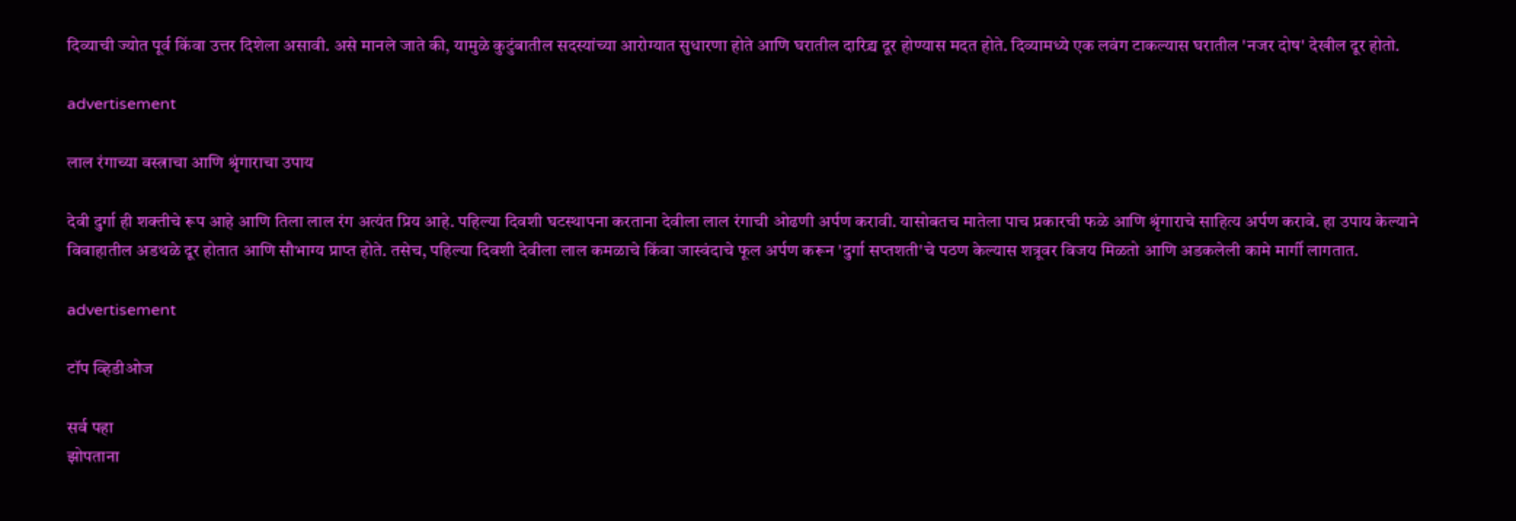दिव्याची ज्योत पूर्व किंवा उत्तर दिशेला असावी. असे मानले जाते की, यामुळे कुटुंबातील सदस्यांच्या आरोग्यात सुधारणा होते आणि घरातील दारिद्र्य दूर होण्यास मदत होते. दिव्यामध्ये एक लवंग टाकल्यास घरातील 'नजर दोष' देखील दूर होतो.

advertisement

लाल रंगाच्या वस्त्राचा आणि श्रृंगाराचा उपाय

देवी दुर्गा ही शक्तीचे रूप आहे आणि तिला लाल रंग अत्यंत प्रिय आहे. पहिल्या दिवशी घटस्थापना करताना देवीला लाल रंगाची ओढणी अर्पण करावी. यासोबतच मातेला पाच प्रकारची फळे आणि श्रृंगाराचे साहित्य अर्पण करावे. हा उपाय केल्याने विवाहातील अडथळे दूर होतात आणि सौभाग्य प्राप्त होते. तसेच, पहिल्या दिवशी देवीला लाल कमळाचे किंवा जास्वंदाचे फूल अर्पण करून 'दुर्गा सप्तशती'चे पठण केल्यास शत्रूवर विजय मिळतो आणि अडकलेली कामे मार्गी लागतात.

advertisement

टॉप व्हिडीओज

सर्व पहा
झोपताना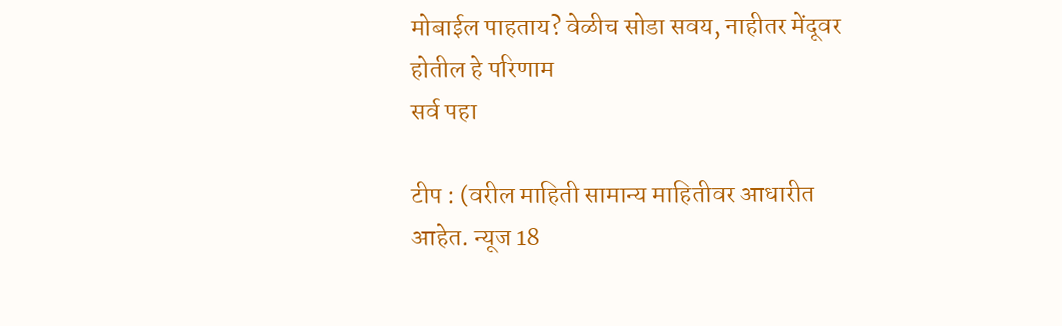मोबाईल पाहताय? वेळीच सोडा सवय, नाहीतर मेंदूवर होतील हे परिणाम
सर्व पहा

टीप : (वरील माहिती सामान्य माहितीवर आधारीत आहेत. न्यूज 18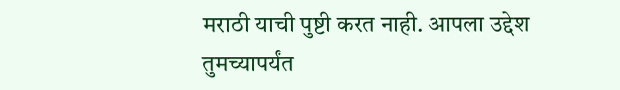मराठी याची पुष्टी करत नाही. आपला उद्देश तुमच्यापर्यंत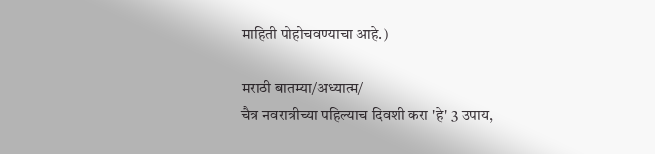माहिती पोहोचवण्याचा आहे.)

मराठी बातम्या/अध्यात्म/
चैत्र नवरात्रीच्या पहिल्याच दिवशी करा 'हे' 3 उपाय,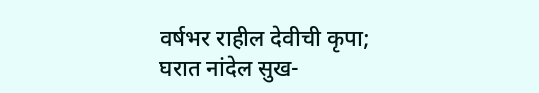वर्षभर राहील देवीची कृपा; घरात नांदेल सुख-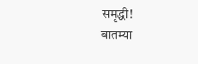समृद्धी!
बातम्या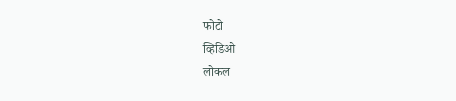फोटो
व्हिडिओ
लोकल